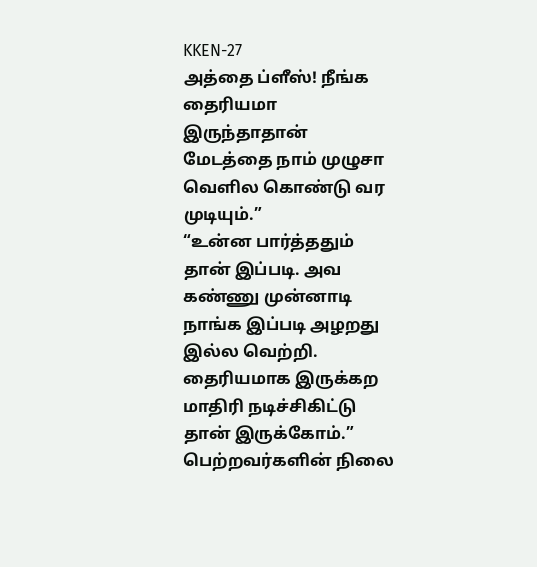KKEN-27
அத்தை ப்ளீஸ்! நீங்க தைரியமா இருந்தாதான் மேடத்தை நாம் முழுசா வெளில கொண்டு வர முடியும்.”
“உன்ன பார்த்ததும் தான் இப்படி. அவ கண்ணு முன்னாடி நாங்க இப்படி அழறது இல்ல வெற்றி. தைரியமாக இருக்கற மாதிரி நடிச்சிகிட்டு தான் இருக்கோம்.”
பெற்றவர்களின் நிலை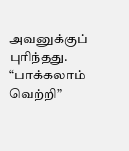அவனுக்குப் புரிந்தது.
“பாக்கலாம் வெற்றி”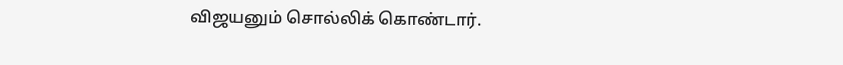விஜயனும் சொல்லிக் கொண்டார்.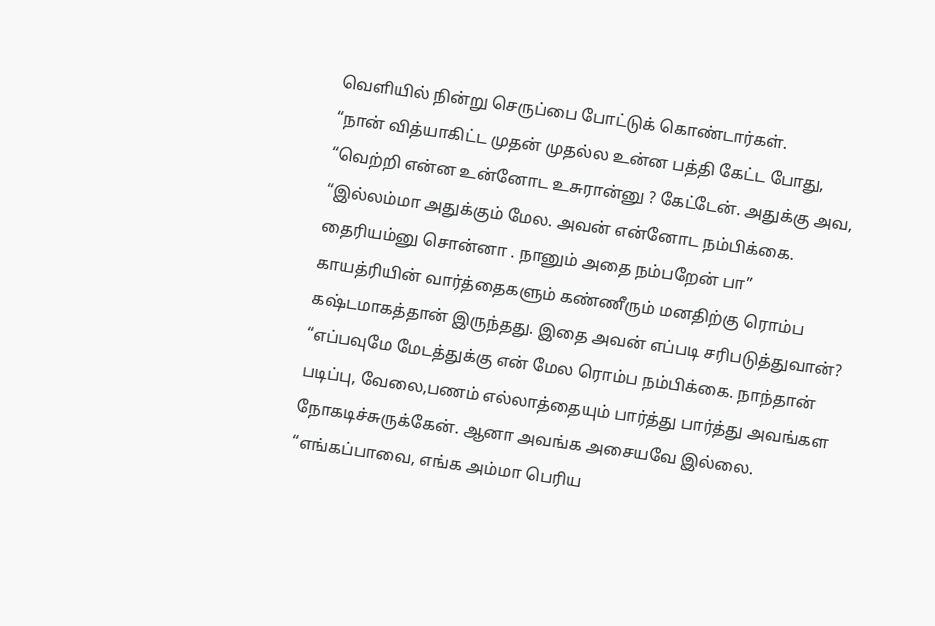வெளியில் நின்று செருப்பை போட்டுக் கொண்டார்கள்.
“நான் வித்யாகிட்ட முதன் முதல்ல உன்ன பத்தி கேட்ட போது,
“வெற்றி என்ன உன்னோட உசுரான்னு ? கேட்டேன். அதுக்கு அவ,
“இல்லம்மா அதுக்கும் மேல. அவன் என்னோட நம்பிக்கை. தைரியம்னு சொன்னா . நானும் அதை நம்பறேன் பா” காயத்ரியின் வார்த்தைகளும் கண்ணீரும் மனதிற்கு ரொம்ப கஷ்டமாகத்தான் இருந்தது. இதை அவன் எப்படி சரிபடுத்துவான்?
“எப்பவுமே மேடத்துக்கு என் மேல ரொம்ப நம்பிக்கை. நாந்தான் படிப்பு, வேலை,பணம் எல்லாத்தையும் பார்த்து பார்த்து அவங்கள நோகடிச்சுருக்கேன். ஆனா அவங்க அசையவே இல்லை.
“எங்கப்பாவை, எங்க அம்மா பெரிய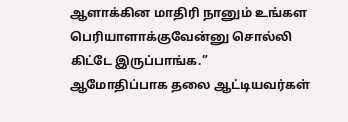ஆளாக்கின மாதிரி நானும் உங்கள பெரியாளாக்குவேன்னு சொல்லி கிட்டே இருப்பாங்க.”
ஆமோதிப்பாக தலை ஆட்டியவர்கள்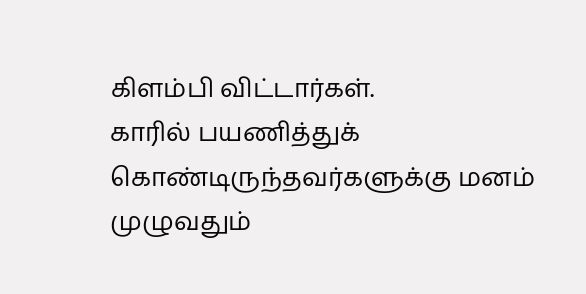கிளம்பி விட்டார்கள்.
காரில் பயணித்துக் கொண்டிருந்தவர்களுக்கு மனம் முழுவதும்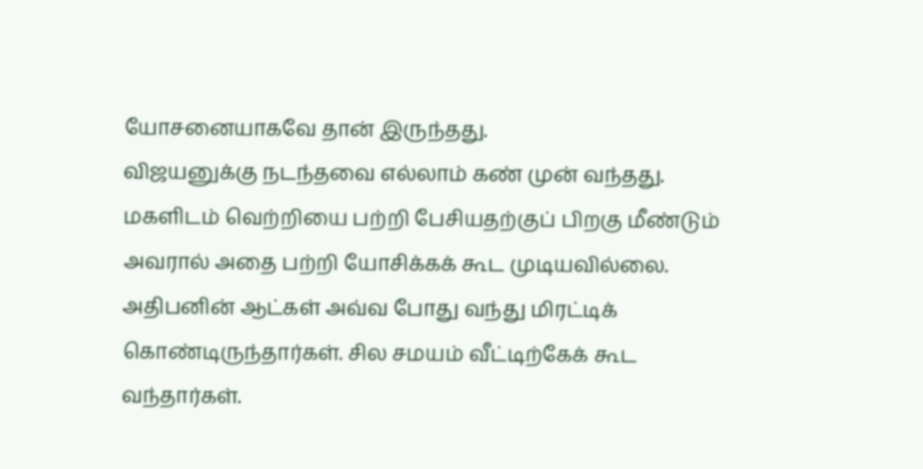யோசனையாகவே தான் இருந்தது.
விஜயனுக்கு நடந்தவை எல்லாம் கண் முன் வந்தது. மகளிடம் வெற்றியை பற்றி பேசியதற்குப் பிறகு மீண்டும் அவரால் அதை பற்றி யோசிக்கக் கூட முடியவில்லை. அதிபனின் ஆட்கள் அவ்வ போது வந்து மிரட்டிக் கொண்டிருந்தார்கள். சில சமயம் வீட்டிற்கேக் கூட வந்தார்கள்.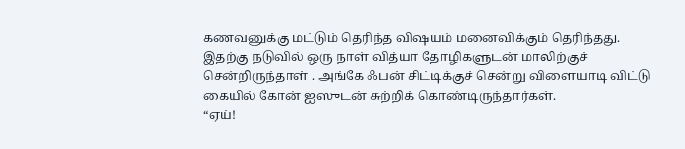கணவனுக்கு மட்டும் தெரிந்த விஷயம் மனைவிக்கும் தெரிந்தது.
இதற்கு நடுவில் ஒரு நாள் வித்யா தோழிகளுடன் மாலிற்குச் சென்றிருந்தாள் . அங்கே ஃபன் சிட்டிக்குச் சென்று விளையாடி விட்டு கையில் கோன் ஐஸுடன் சுற்றிக் கொண்டிருந்தார்கள்.
“ஏய்!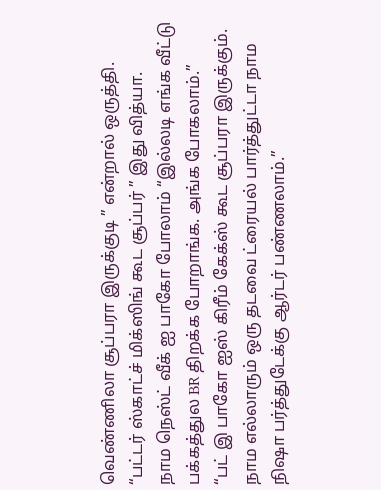வெண்ணிலா சூப்பரா இருக்குடி ” என்றால் ஒருத்தி.
“பட்டர் ஸ்காட்ச் மிக்ஸிங் கூட சூப்பர் ” இது வித்யா.
நாம நெஸ்ட் வீக் ஐ பாகோ போலாம் “இல்லடி எங்க வீட்டு பக்கத்துல BR திறக்க போறாங்க. அங்க போகலாம்.”
“பட் இ பாகோ ஐஸ் கிரீம் கேக்ஸ் கூட சூப்பரா இருக்கும். நாம எல்லாரும் ஒரு தடவை ட்ரையல் பார்த்துட்டா நாம நிஷா பர்த்துடேக்கு ஆர்டர் பண்ணலாம்.”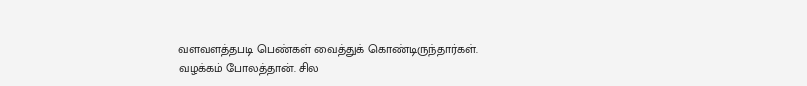வளவளத்தபடி பெண்கள் வைத்துக் கொண்டிருந்தார்கள்.
வழக்கம் போலத்தான். சில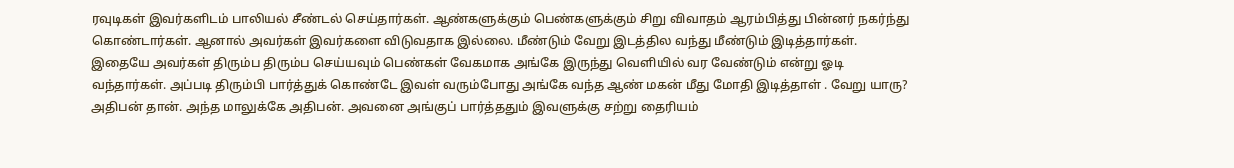ரவுடிகள் இவர்களிடம் பாலியல் சீண்டல் செய்தார்கள். ஆண்களுக்கும் பெண்களுக்கும் சிறு விவாதம் ஆரம்பித்து பின்னர் நகர்ந்து கொண்டார்கள். ஆனால் அவர்கள் இவர்களை விடுவதாக இல்லை. மீண்டும் வேறு இடத்தில வந்து மீண்டும் இடித்தார்கள். இதையே அவர்கள் திரும்ப திரும்ப செய்யவும் பெண்கள் வேகமாக அங்கே இருந்து வெளியில் வர வேண்டும் என்று ஓடி வந்தார்கள். அப்படி திரும்பி பார்த்துக் கொண்டே இவள் வரும்போது அங்கே வந்த ஆண் மகன் மீது மோதி இடித்தாள் . வேறு யாரு? அதிபன் தான். அந்த மாலுக்கே அதிபன். அவனை அங்குப் பார்த்ததும் இவளுக்கு சற்று தைரியம்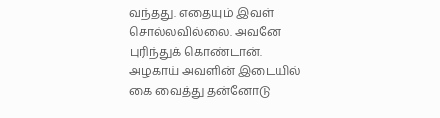வந்தது. எதையும் இவள் சொல்லவில்லை. அவனே புரிந்துக் கொண்டான். அழகாய் அவளின் இடையில் கை வைத்து தன்னோடு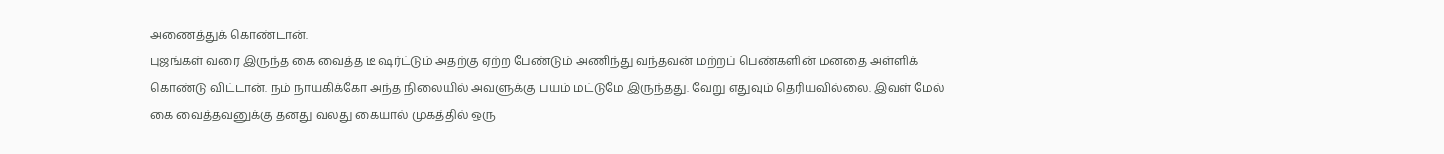அணைத்துக் கொண்டான்.
புஜங்கள் வரை இருந்த கை வைத்த டீ ஷர்ட்டும் அதற்கு ஏற்ற பேண்டும் அணிந்து வந்தவன் மற்றப் பெண்களின் மனதை அள்ளிக் கொண்டு விட்டான். நம் நாயகிக்கோ அந்த நிலையில் அவளுக்கு பயம் மட்டுமே இருந்தது. வேறு எதுவும் தெரியவில்லை. இவள் மேல் கை வைத்தவனுக்கு தனது வலது கையால் முகத்தில் ஒரு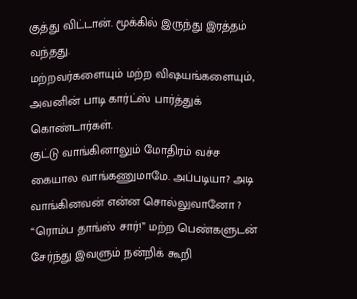குத்து விட்டான். மூக்கில் இருந்து இரத்தம் வந்தது.
மற்றவர்களையும் மற்ற விஷயங்களையும், அவனின் பாடி கார்ட்ஸ் பார்த்துக் கொண்டார்கள்.
குட்டு வாங்கினாலும் மோதிரம் வச்ச கையால வாங்கணுமாமே. அப்படியா? அடி வாங்கினவன் என்ன சொல்லுவானோ ?
“ரொம்ப தாங்ஸ் சார்!” மற்ற பெண்களுடன் சேர்ந்து இவளும் நன்றிக் கூறி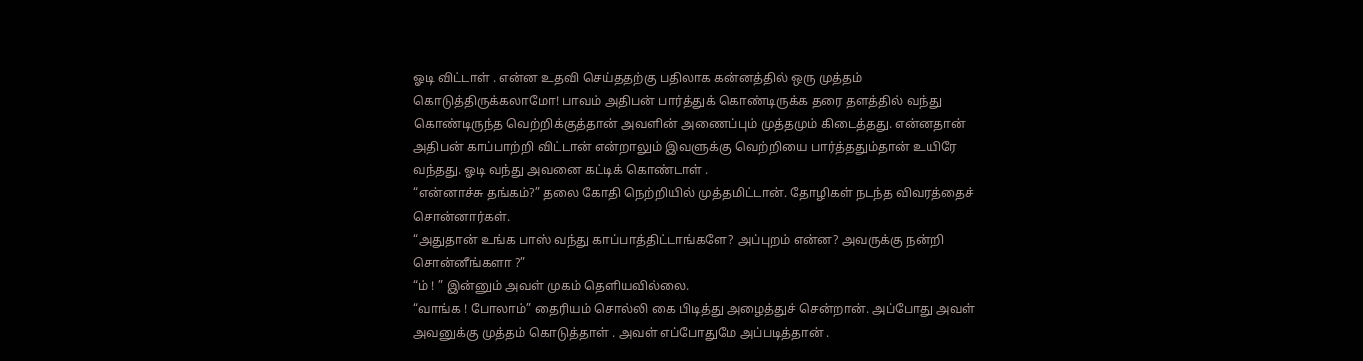ஓடி விட்டாள் . என்ன உதவி செய்ததற்கு பதிலாக கன்னத்தில் ஒரு முத்தம் கொடுத்திருக்கலாமோ! பாவம் அதிபன் பார்த்துக் கொண்டிருக்க தரை தளத்தில் வந்து கொண்டிருந்த வெற்றிக்குத்தான் அவளின் அணைப்பும் முத்தமும் கிடைத்தது. என்னதான் அதிபன் காப்பாற்றி விட்டான் என்றாலும் இவளுக்கு வெற்றியை பார்த்ததும்தான் உயிரே வந்தது. ஓடி வந்து அவனை கட்டிக் கொண்டாள் .
“என்னாச்சு தங்கம்?” தலை கோதி நெற்றியில் முத்தமிட்டான். தோழிகள் நடந்த விவரத்தைச் சொன்னார்கள்.
“அதுதான் உங்க பாஸ் வந்து காப்பாத்திட்டாங்களே? அப்புறம் என்ன? அவருக்கு நன்றி சொன்னீங்களா ?”
“ம் ! ” இன்னும் அவள் முகம் தெளியவில்லை.
“வாங்க ! போலாம்” தைரியம் சொல்லி கை பிடித்து அழைத்துச் சென்றான். அப்போது அவள் அவனுக்கு முத்தம் கொடுத்தாள் . அவள் எப்போதுமே அப்படித்தான் .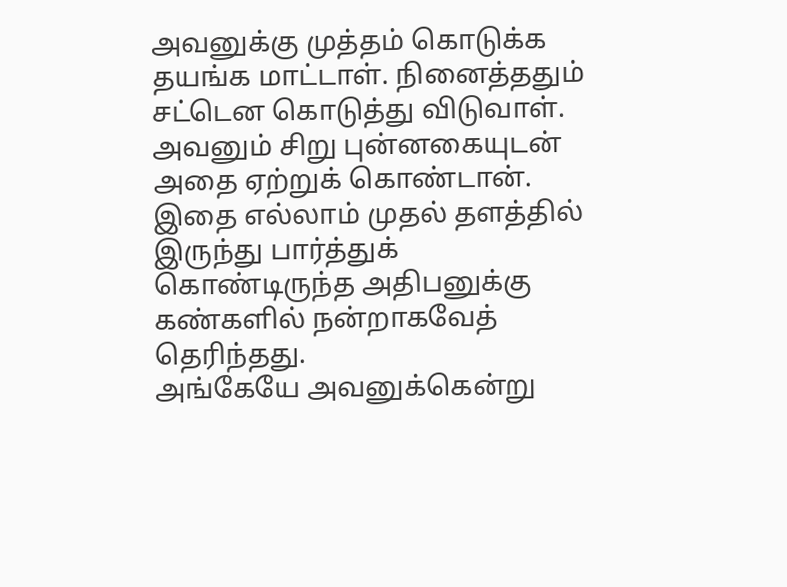அவனுக்கு முத்தம் கொடுக்க தயங்க மாட்டாள். நினைத்ததும் சட்டென கொடுத்து விடுவாள். அவனும் சிறு புன்னகையுடன் அதை ஏற்றுக் கொண்டான். இதை எல்லாம் முதல் தளத்தில் இருந்து பார்த்துக் கொண்டிருந்த அதிபனுக்கு கண்களில் நன்றாகவேத் தெரிந்தது.
அங்கேயே அவனுக்கென்று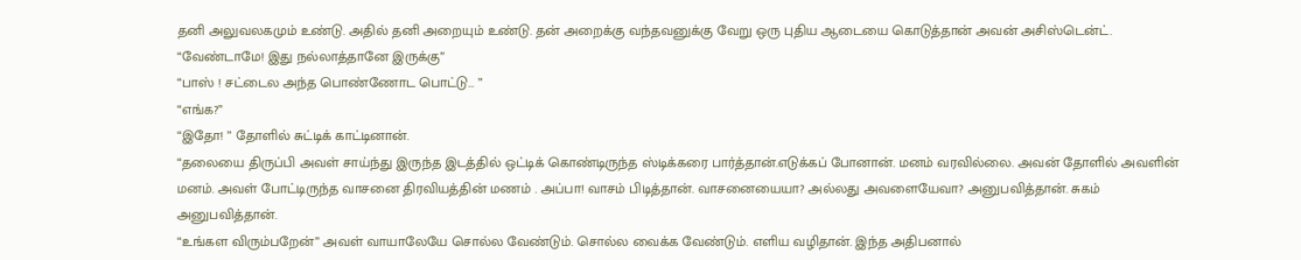தனி அலுவலகமும் உண்டு. அதில் தனி அறையும் உண்டு. தன் அறைக்கு வந்தவனுக்கு வேறு ஒரு புதிய ஆடையை கொடுத்தான் அவன் அசிஸ்டென்ட். “வேண்டாமே! இது நல்லாத்தானே இருக்கு”
“பாஸ் ! சட்டைல அந்த பொண்ணோட பொட்டு… ”
“எங்க?”
“இதோ! ” தோளில் சுட்டிக் காட்டினான்.
“தலையை திருப்பி அவள் சாய்ந்து இருந்த இடத்தில் ஒட்டிக் கொண்டிருந்த ஸ்டிக்கரை பார்த்தான்.எடுக்கப் போனான். மனம் வரவில்லை. அவன் தோளில் அவளின் மனம். அவள் போட்டிருந்த வாசனை திரவியத்தின் மணம் . அப்பா! வாசம் பிடித்தான். வாசனையையா? அல்லது அவளையேவா? அனுபவித்தான். சுகம் அனுபவித்தான்.
“உங்கள விரும்பறேன்” அவள் வாயாலேயே சொல்ல வேண்டும். சொல்ல வைக்க வேண்டும். எளிய வழிதான். இந்த அதிபனால்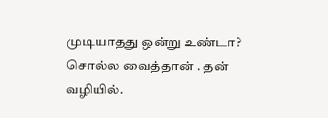முடியாதது ஒன்று உண்டா? சொல்ல வைத்தான் . தன் வழியில்.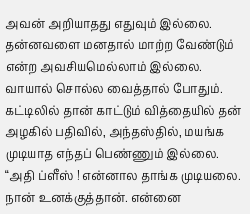அவன் அறியாதது எதுவும் இல்லை. தன்னவளை மனதால் மாற்ற வேண்டும் என்ற அவசியமெல்லாம் இல்லை. வாயால் சொல்ல வைத்தால் போதும். கட்டிலில் தான் காட்டும் வித்தையில் தன் அழகில் பதிவில், அந்தஸ்தில், மயங்க முடியாத எந்தப் பெண்ணும் இல்லை.
“அதி ப்ளீஸ் ! என்னால தாங்க முடியலை. நான் உனக்குத்தான். என்னை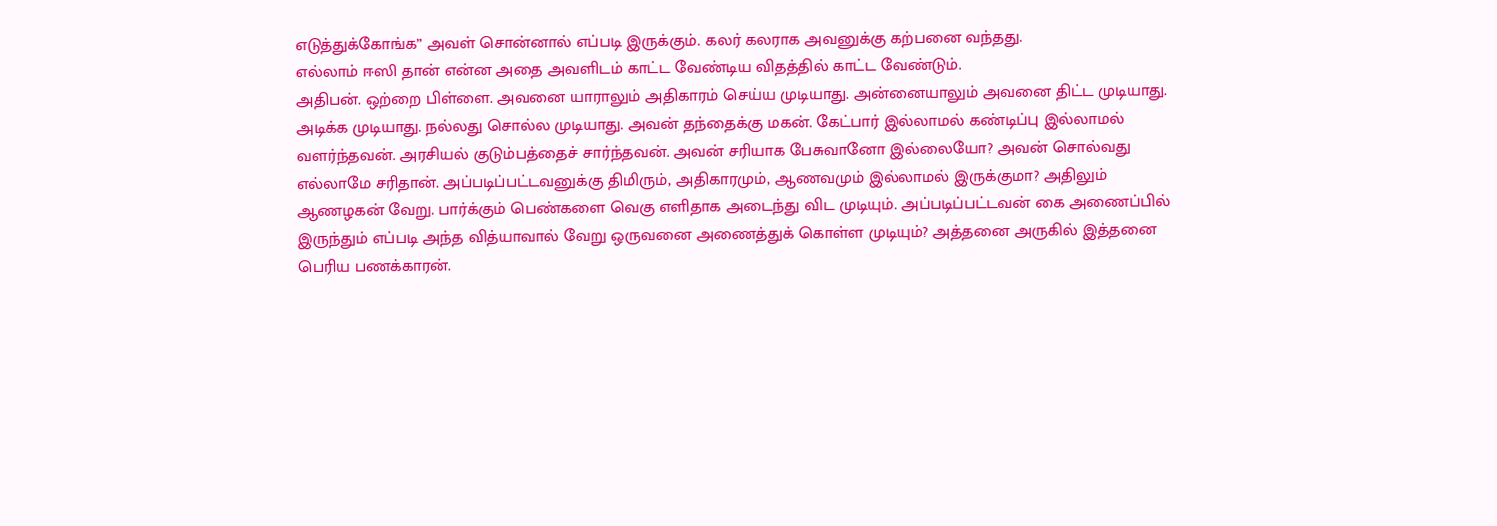எடுத்துக்கோங்க” அவள் சொன்னால் எப்படி இருக்கும். கலர் கலராக அவனுக்கு கற்பனை வந்தது.
எல்லாம் ஈஸி தான் என்ன அதை அவளிடம் காட்ட வேண்டிய விதத்தில் காட்ட வேண்டும்.
அதிபன். ஒற்றை பிள்ளை. அவனை யாராலும் அதிகாரம் செய்ய முடியாது. அன்னையாலும் அவனை திட்ட முடியாது. அடிக்க முடியாது. நல்லது சொல்ல முடியாது. அவன் தந்தைக்கு மகன். கேட்பார் இல்லாமல் கண்டிப்பு இல்லாமல் வளர்ந்தவன். அரசியல் குடும்பத்தைச் சார்ந்தவன். அவன் சரியாக பேசுவானோ இல்லையோ? அவன் சொல்வது எல்லாமே சரிதான். அப்படிப்பட்டவனுக்கு திமிரும், அதிகாரமும், ஆணவமும் இல்லாமல் இருக்குமா? அதிலும் ஆணழகன் வேறு. பார்க்கும் பெண்களை வெகு எளிதாக அடைந்து விட முடியும். அப்படிப்பட்டவன் கை அணைப்பில் இருந்தும் எப்படி அந்த வித்யாவால் வேறு ஒருவனை அணைத்துக் கொள்ள முடியும்? அத்தனை அருகில் இத்தனை பெரிய பணக்காரன்.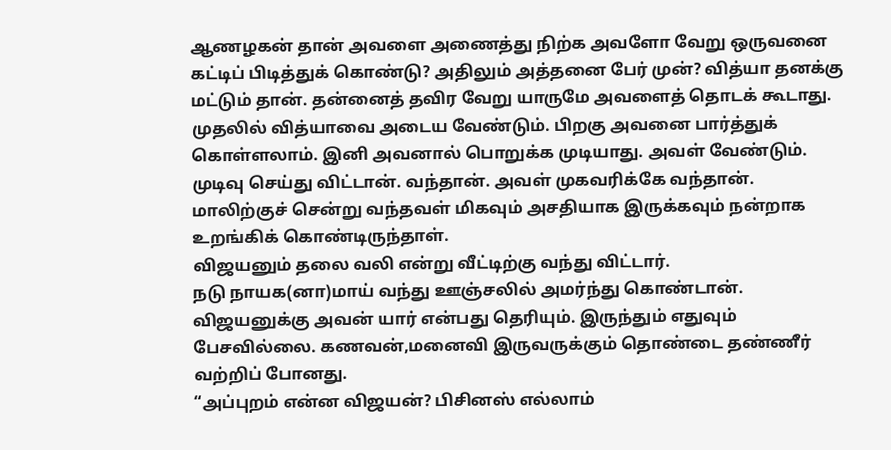ஆணழகன் தான் அவளை அணைத்து நிற்க அவளோ வேறு ஒருவனை கட்டிப் பிடித்துக் கொண்டு? அதிலும் அத்தனை பேர் முன்? வித்யா தனக்கு மட்டும் தான். தன்னைத் தவிர வேறு யாருமே அவளைத் தொடக் கூடாது.
முதலில் வித்யாவை அடைய வேண்டும். பிறகு அவனை பார்த்துக் கொள்ளலாம். இனி அவனால் பொறுக்க முடியாது. அவள் வேண்டும். முடிவு செய்து விட்டான். வந்தான். அவள் முகவரிக்கே வந்தான்.
மாலிற்குச் சென்று வந்தவள் மிகவும் அசதியாக இருக்கவும் நன்றாக உறங்கிக் கொண்டிருந்தாள்.
விஜயனும் தலை வலி என்று வீட்டிற்கு வந்து விட்டார்.
நடு நாயக(னா)மாய் வந்து ஊஞ்சலில் அமர்ந்து கொண்டான்.
விஜயனுக்கு அவன் யார் என்பது தெரியும். இருந்தும் எதுவும் பேசவில்லை. கணவன்,மனைவி இருவருக்கும் தொண்டை தண்ணீர் வற்றிப் போனது.
“அப்புறம் என்ன விஜயன்? பிசினஸ் எல்லாம்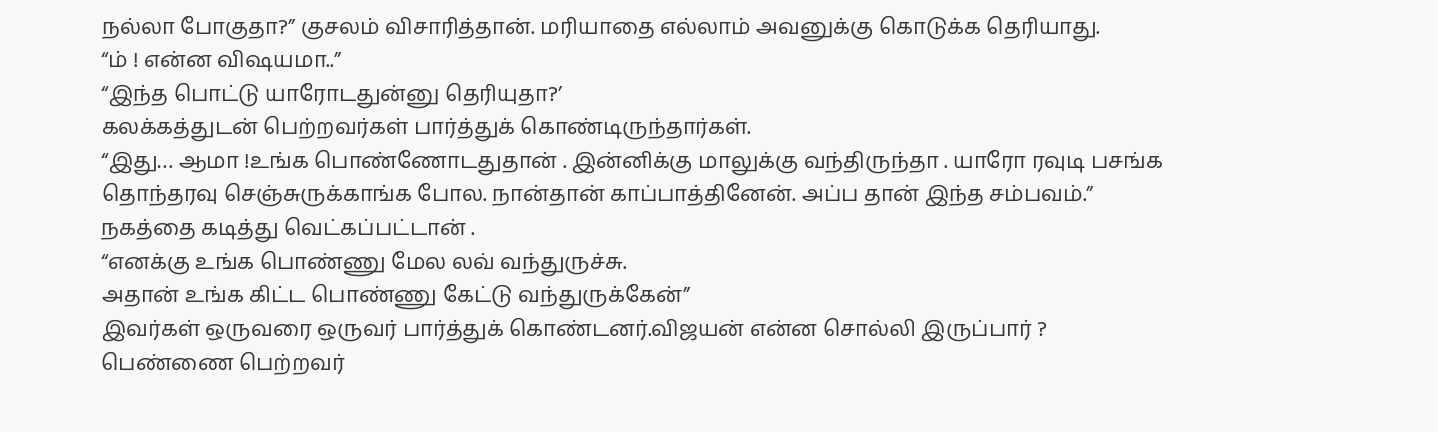நல்லா போகுதா?” குசலம் விசாரித்தான். மரியாதை எல்லாம் அவனுக்கு கொடுக்க தெரியாது.
“ம் ! என்ன விஷயமா..”
“இந்த பொட்டு யாரோடதுன்னு தெரியுதா?’
கலக்கத்துடன் பெற்றவர்கள் பார்த்துக் கொண்டிருந்தார்கள்.
“இது… ஆமா !உங்க பொண்ணோடதுதான் . இன்னிக்கு மாலுக்கு வந்திருந்தா . யாரோ ரவுடி பசங்க தொந்தரவு செஞ்சுருக்காங்க போல. நான்தான் காப்பாத்தினேன். அப்ப தான் இந்த சம்பவம்.”
நகத்தை கடித்து வெட்கப்பட்டான் .
“எனக்கு உங்க பொண்ணு மேல லவ் வந்துருச்சு.
அதான் உங்க கிட்ட பொண்ணு கேட்டு வந்துருக்கேன்”
இவர்கள் ஒருவரை ஒருவர் பார்த்துக் கொண்டனர்.விஜயன் என்ன சொல்லி இருப்பார் ?
பெண்ணை பெற்றவர்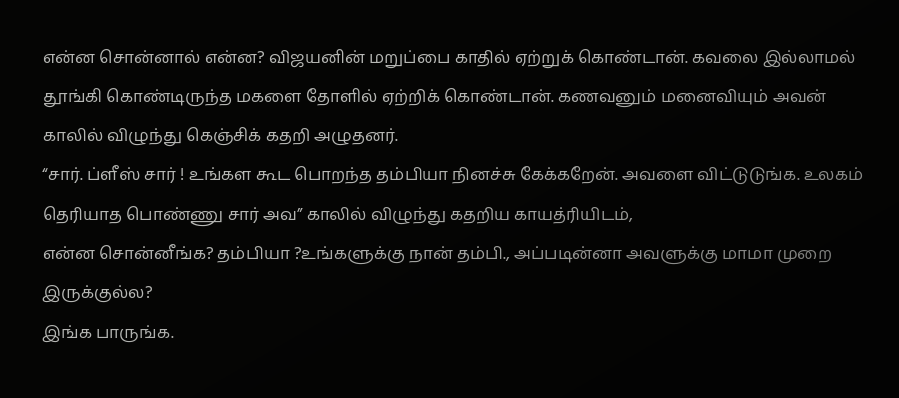என்ன சொன்னால் என்ன? விஜயனின் மறுப்பை காதில் ஏற்றுக் கொண்டான். கவலை இல்லாமல் தூங்கி கொண்டிருந்த மகளை தோளில் ஏற்றிக் கொண்டான். கணவனும் மனைவியும் அவன் காலில் விழுந்து கெஞ்சிக் கதறி அழுதனர்.
“சார். ப்ளீஸ் சார் ! உங்கள கூட பொறந்த தம்பியா நினச்சு கேக்கறேன். அவளை விட்டுடுங்க. உலகம் தெரியாத பொண்ணு சார் அவ” காலில் விழுந்து கதறிய காயத்ரியிடம்,
என்ன சொன்னீங்க? தம்பியா ?உங்களுக்கு நான் தம்பி., அப்படின்னா அவளுக்கு மாமா முறை இருக்குல்ல?
இங்க பாருங்க.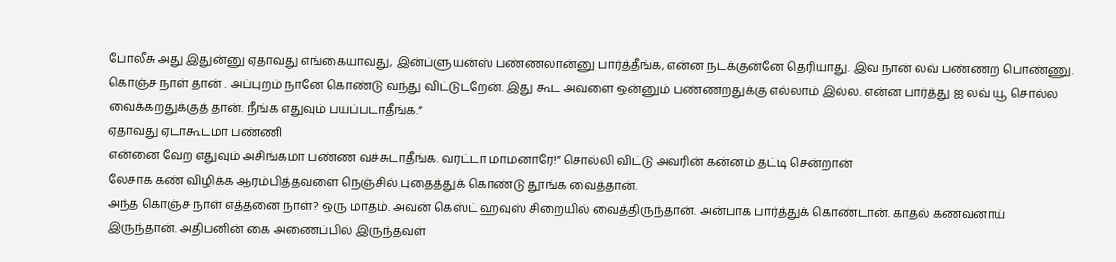போலீசு அது இதுன்னு ஏதாவது எங்கையாவது, இன்ப்ளுயன்ஸ் பண்ணலான்னு பார்த்தீங்க, என்ன நடக்குன்னே தெரியாது. இவ நான் லவ் பண்ணற பொண்ணு. கொஞ்ச நாள் தான் . அப்புறம் நானே கொண்டு வந்து விட்டுடறேன். இது கூட அவளை ஒன்னும் பண்ணறதுக்கு எல்லாம் இல்ல. என்ன பார்த்து ஐ லவ் யூ சொல்ல வைக்கறதுக்குத் தான். நீங்க எதுவும் பயப்படாதீங்க.”
ஏதாவது ஏடாகூடமா பண்ணி
என்னை வேற எதுவும் அசிங்கமா பண்ண வச்சுடாதீங்க. வரட்டா மாமனாரே!” சொல்லி விட்டு அவரின் கன்னம் தட்டி சென்றான்
லேசாக கண் விழிக்க ஆரம்பித்தவளை நெஞ்சில் புதைத்துக் கொண்டு தூங்க வைத்தான்.
அந்த கொஞ்ச நாள் எத்தனை நாள்? ஒரு மாதம். அவன் கெஸ்ட் ஹவுஸ் சிறையில் வைத்திருந்தான். அன்பாக பார்த்துக் கொண்டான். காதல் கணவனாய் இருந்தான். அதிபனின் கை அணைப்பில் இருந்தவள்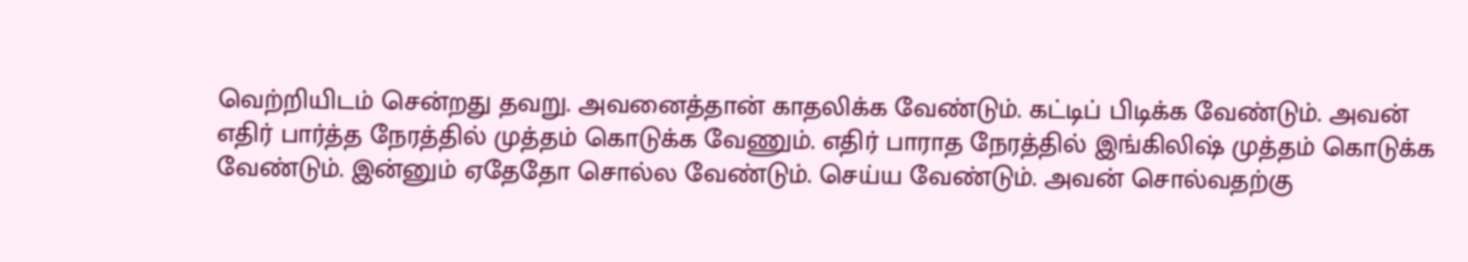வெற்றியிடம் சென்றது தவறு. அவனைத்தான் காதலிக்க வேண்டும். கட்டிப் பிடிக்க வேண்டும். அவன் எதிர் பார்த்த நேரத்தில் முத்தம் கொடுக்க வேணும். எதிர் பாராத நேரத்தில் இங்கிலிஷ் முத்தம் கொடுக்க வேண்டும். இன்னும் ஏதேதோ சொல்ல வேண்டும். செய்ய வேண்டும். அவன் சொல்வதற்கு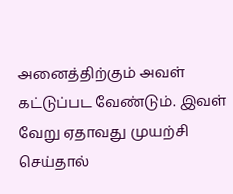அனைத்திற்கும் அவள் கட்டுப்பட வேண்டும். இவள் வேறு ஏதாவது முயற்சி செய்தால்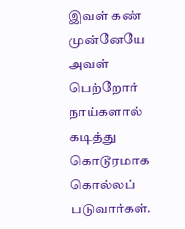இவள் கண் முன்னேயே அவள் பெற்றோர் நாய்களால் கடித்து கொடூரமாக கொல்லப் படுவார்கள்.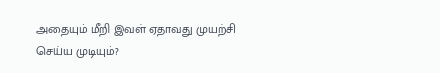அதையும் மீறி இவள் ஏதாவது முயற்சி செய்ய முடியும்?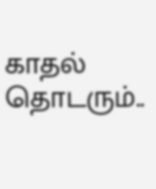காதல் தொடரும்..